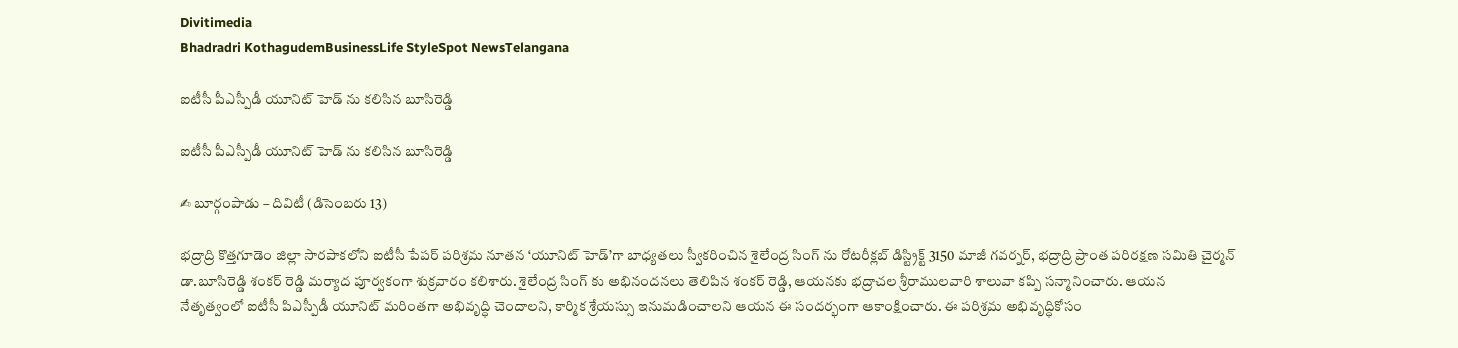Divitimedia
Bhadradri KothagudemBusinessLife StyleSpot NewsTelangana

ఐటీసీ పీఎస్పీడీ యూనిట్ హెడ్ ను కలిసిన బూసిరెడ్డి

ఐటీసీ పీఎస్పీడీ యూనిట్ హెడ్ ను కలిసిన బూసిరెడ్డి

✍ బూర్గంపాడు – దివిటీ (డిసెంబరు 13)

భద్రాద్రి కొత్తగూడెం జిల్లా సారపాకలోని ఐటీసీ పేపర్ పరిశ్రమ నూతన ‘యూనిట్ హెడ్’గా బాధ్యతలు స్వీకరించిన శైలేంద్ర సింగ్ ను రోటరీక్లబ్ డిస్ట్రిక్ట్ 3150 మాజీ గవర్నర్, భద్రాద్రి ప్రాంత పరిరక్షణ సమితి చైర్మన్ డా.బూసిరెడ్డి శంకర్ రెడ్డి మర్యాద పూర్వకంగా శుక్రవారం కలిశారు. శైలేంద్ర సింగ్ కు అభినందనలు తెలిపిన శంకర్ రెడ్డి, ఆయనకు భద్రాచల శ్రీరాములవారి శాలువా కప్పి సన్మానించారు. ఆయన
నేతృత్వంలో ఐటీసీ పిఎస్పీడీ యూనిట్ మరింతగా అభివృద్ధి చెందాలని, కార్మిక శ్రేయస్సు ఇనుమడించాలని ఆయన ఈ సందర్భంగా ఆకాంక్షించారు. ఈ పరిశ్రమ అభివృద్ధికోసం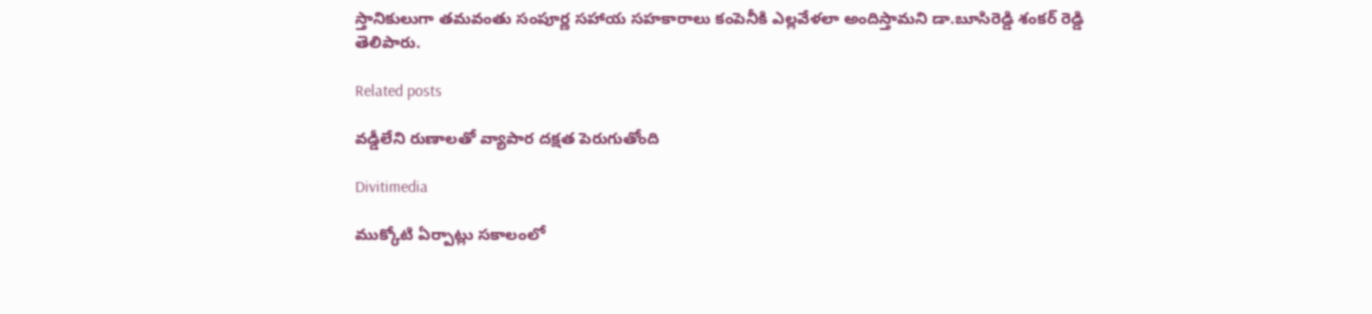స్తానికులుగా తమవంతు సంపూర్ణ సహాయ సహకారాలు కంపెనీకి ఎల్లవేళలా అందిస్తామని డా.బూసిరెడ్డి శంకర్ రెడ్డి తెలిపారు.

Related posts

వడ్డీలేని రుణాలతో వ్యాపార దక్షత పెరుగుతోంది

Divitimedia

ముక్కోటి ఏర్పాట్లు సకాలంలో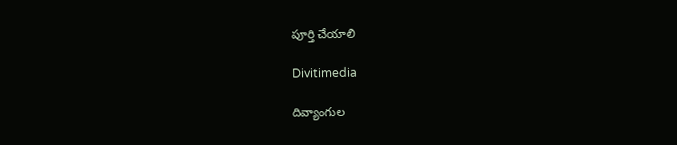పూర్తి చేయాలి

Divitimedia

దివ్యాంగుల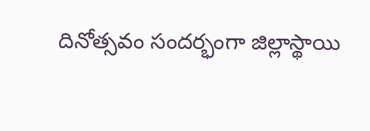దినోత్సవం సందర్భంగా జిల్లాస్థాయి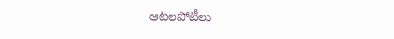ఆటలపోటీలు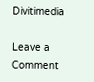Divitimedia

Leave a Comment